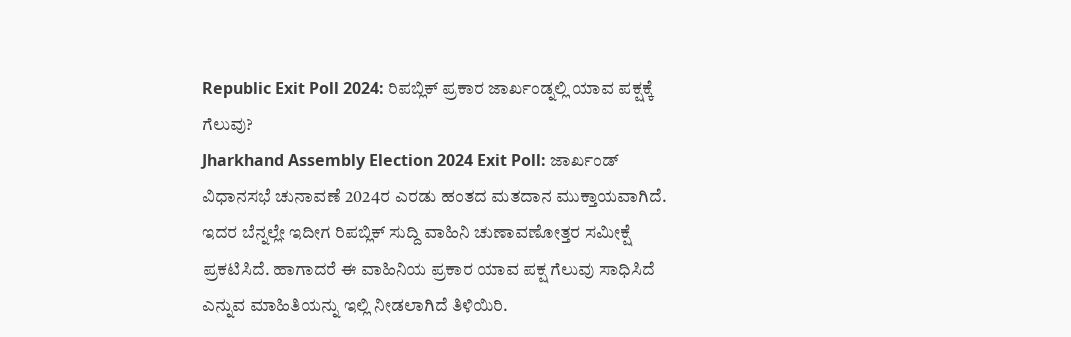Republic Exit Poll 2024: ರಿಪಬ್ಲಿಕ್ ಪ್ರಕಾರ ಜಾರ್ಖಂಡ್ನಲ್ಲಿ ಯಾವ ಪಕ್ಷಕ್ಕೆ ಗೆಲುವು?
Jharkhand Assembly Election 2024 Exit Poll: ಜಾರ್ಖಂಡ್ ವಿಧಾನಸಭೆ ಚುನಾವಣೆ 2024ರ ಎರಡು ಹಂತದ ಮತದಾನ ಮುಕ್ತಾಯವಾಗಿದೆ. ಇದರ ಬೆನ್ನಲ್ಲೇ ಇದೀಗ ರಿಪಬ್ಲಿಕ್ ಸುದ್ದಿ ವಾಹಿನಿ ಚುಣಾವಣೋತ್ತರ ಸಮೀಕ್ಷೆ ಪ್ರಕಟಿಸಿದೆ. ಹಾಗಾದರೆ ಈ ವಾಹಿನಿಯ ಪ್ರಕಾರ ಯಾವ ಪಕ್ಷ ಗೆಲುವು ಸಾಧಿಸಿದೆ ಎನ್ನುವ ಮಾಹಿತಿಯನ್ನು ಇಲ್ಲಿ ನೀಡಲಾಗಿದೆ ತಿಳಿಯಿರಿ.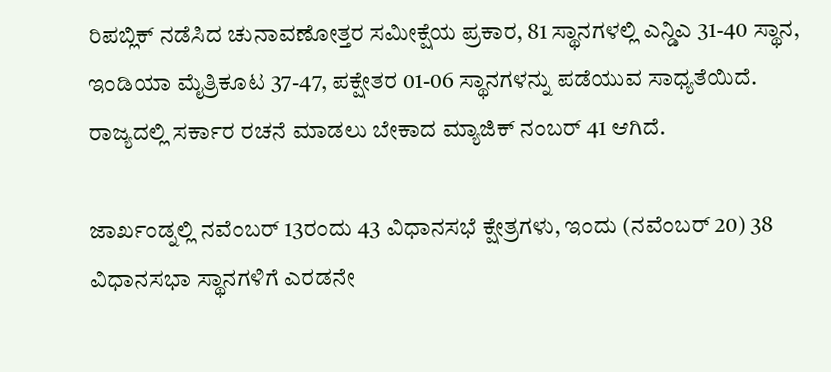ರಿಪಬ್ಲಿಕ್ ನಡೆಸಿದ ಚುನಾವಣೋತ್ತರ ಸಮೀಕ್ಷೆಯ ಪ್ರಕಾರ, 81 ಸ್ಥಾನಗಳಲ್ಲಿ ಎನ್ಡಿಎ 31-40 ಸ್ಥಾನ, ಇಂಡಿಯಾ ಮೈತ್ರಿಕೂಟ 37-47, ಪಕ್ಷೇತರ 01-06 ಸ್ಥಾನಗಳನ್ನು ಪಡೆಯುವ ಸಾಧ್ಯತೆಯಿದೆ. ರಾಜ್ಯದಲ್ಲಿ ಸರ್ಕಾರ ರಚನೆ ಮಾಡಲು ಬೇಕಾದ ಮ್ಯಾಜಿಕ್ ನಂಬರ್ 41 ಆಗಿದೆ.

ಜಾರ್ಖಂಡ್ನಲ್ಲಿ ನವೆಂಬರ್ 13ರಂದು 43 ವಿಧಾನಸಭೆ ಕ್ಷೇತ್ರಗಳು, ಇಂದು (ನವೆಂಬರ್ 20) 38 ವಿಧಾನಸಭಾ ಸ್ಥಾನಗಳಿಗೆ ಎರಡನೇ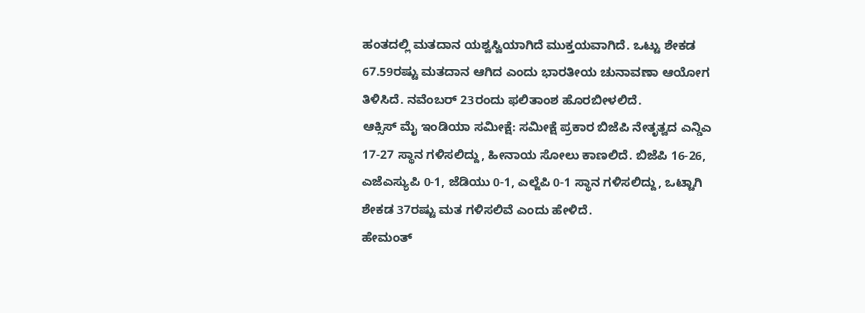ಹಂತದಲ್ಲಿ ಮತದಾನ ಯಶ್ವಸ್ವಿಯಾಗಿದೆ ಮುಕ್ತಯವಾಗಿದೆ. ಒಟ್ಟು ಶೇಕಡ 67.59ರಷ್ಟು ಮತದಾನ ಆಗಿದ ಎಂದು ಭಾರತೀಯ ಚುನಾವಣಾ ಆಯೋಗ ತಿಳಿಸಿದೆ. ನವೆಂಬರ್ 23ರಂದು ಫಲಿತಾಂಶ ಹೊರಬೀಳಲಿದೆ.
ಆಕ್ಸಿಸ್ ಮೈ ಇಂಡಿಯಾ ಸಮೀಕ್ಷೆ: ಸಮೀಕ್ಷೆ ಪ್ರಕಾರ ಬಿಜೆಪಿ ನೇತೃತ್ವದ ಎನ್ಡಿಎ 17-27 ಸ್ಥಾನ ಗಳಿಸಲಿದ್ದು, ಹೀನಾಯ ಸೋಲು ಕಾಣಲಿದೆ. ಬಿಜೆಪಿ 16-26, ಎಜೆಎಸ್ಯುಪಿ 0-1, ಜೆಡಿಯು 0-1, ಎಲ್ಜೆಪಿ 0-1 ಸ್ಥಾನ ಗಳಿಸಲಿದ್ದು, ಒಟ್ಟಾಗಿ ಶೇಕಡ 37ರಷ್ಟು ಮತ ಗಳಿಸಲಿವೆ ಎಂದು ಹೇಳಿದೆ.
ಹೇಮಂತ್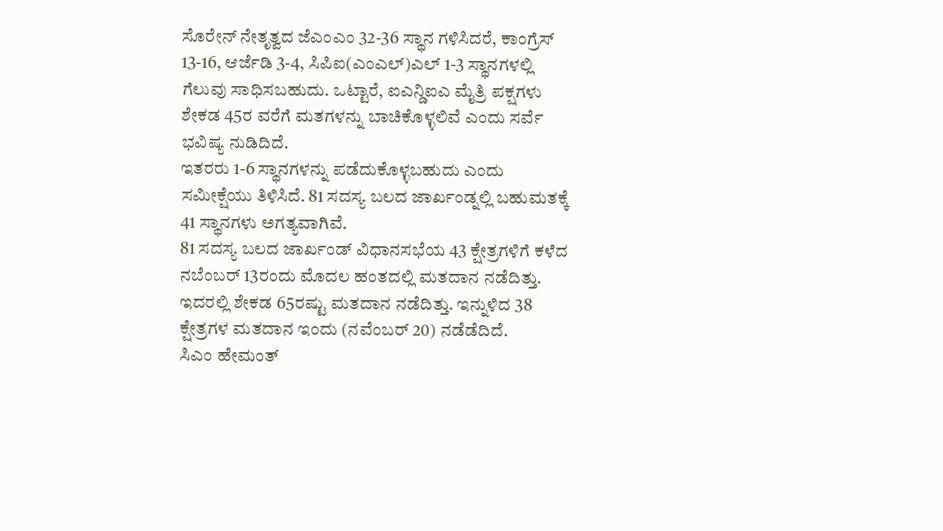ಸೊರೇನ್ ನೇತೃತ್ವದ ಜೆಎಂಎಂ 32-36 ಸ್ಥಾನ ಗಳಿಸಿದರೆ, ಕಾಂಗ್ರೆಸ್ 13-16, ಆರ್ಜೆಡಿ 3-4, ಸಿಪಿಐ(ಎಂಎಲ್)ಎಲ್ 1-3 ಸ್ಥಾನಗಳಲ್ಲಿ ಗೆಲುವು ಸಾಧಿಸಬಹುದು. ಒಟ್ಟಾರೆ, ಐಎನ್ಡಿಐಎ ಮೈತ್ರಿ ಪಕ್ಷಗಳು ಶೇಕಡ 45ರ ವರೆಗೆ ಮತಗಳನ್ನು ಬಾಚಿಕೊಳ್ಳಲಿವೆ ಎಂದು ಸರ್ವೆ ಭವಿಷ್ಯ ನುಡಿದಿದೆ.
ಇತರರು 1-6 ಸ್ಥಾನಗಳನ್ನು ಪಡೆದುಕೊಳ್ಳಬಹುದು ಎಂದು ಸಮೀಕ್ಷೆಯು ತಿಳಿಸಿದೆ. 81 ಸದಸ್ಯ ಬಲದ ಜಾರ್ಖಂಡ್ನಲ್ಲಿ ಬಹುಮತಕ್ಕೆ 41 ಸ್ಥಾನಗಳು ಅಗತ್ಯವಾಗಿವೆ.
81 ಸದಸ್ಯ ಬಲದ ಜಾರ್ಖಂಡ್ ವಿಧಾನಸಭೆಯ 43 ಕ್ಷೇತ್ರಗಳಿಗೆ ಕಳೆದ ನಬೆಂಬರ್ 13ರಂದು ಮೊದಲ ಹಂತದಲ್ಲಿ ಮತದಾನ ನಡೆದಿತ್ತು. ಇದರಲ್ಲಿ ಶೇಕಡ 65ರಷ್ಟು ಮತದಾನ ನಡೆದಿತ್ತು. ಇನ್ನುಳಿದ 38 ಕ್ಷೇತ್ರಗಳ ಮತದಾನ ಇಂದು (ನವೆಂಬರ್ 20) ನಡೆಡೆದಿದೆ.
ಸಿಎಂ ಹೇಮಂತ್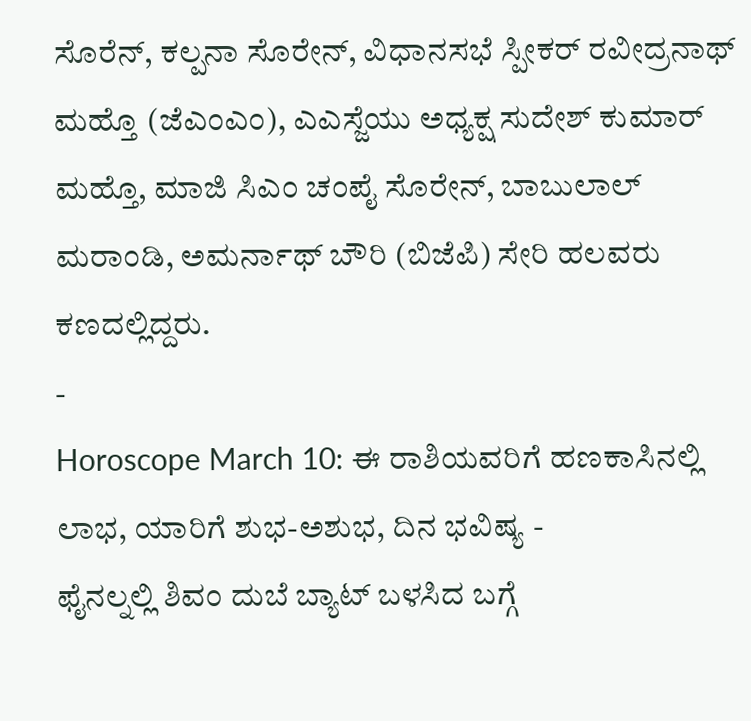ಸೊರೆನ್, ಕಲ್ಪನಾ ಸೊರೇನ್, ವಿಧಾನಸಭೆ ಸ್ಪೀಕರ್ ರವೀದ್ರನಾಥ್ ಮಹ್ತೊ (ಜೆಎಂಎಂ), ಎಎಸ್ಜೆಯು ಅಧ್ಯಕ್ಷ ಸುದೇಶ್ ಕುಮಾರ್ ಮಹ್ತೊ, ಮಾಜಿ ಸಿಎಂ ಚಂಪೈ ಸೊರೇನ್, ಬಾಬುಲಾಲ್ ಮರಾಂಡಿ, ಅಮರ್ನಾಥ್ ಬೌರಿ (ಬಿಜೆಪಿ) ಸೇರಿ ಹಲವರು ಕಣದಲ್ಲಿದ್ದರು.
-
Horoscope March 10: ಈ ರಾಶಿಯವರಿಗೆ ಹಣಕಾಸಿನಲ್ಲಿ ಲಾಭ, ಯಾರಿಗೆ ಶುಭ-ಅಶುಭ, ದಿನ ಭವಿಷ್ಯ -
ಫೈನಲ್ನಲ್ಲಿ ಶಿವಂ ದುಬೆ ಬ್ಯಾಟ್ ಬಳಸಿದ ಬಗ್ಗೆ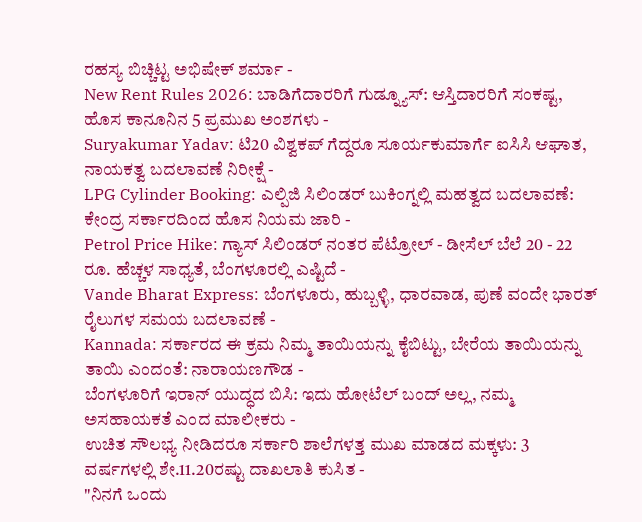ರಹಸ್ಯ ಬಿಚ್ಚಿಟ್ಟ ಅಭಿಷೇಕ್ ಶರ್ಮಾ -
New Rent Rules 2026: ಬಾಡಿಗೆದಾರರಿಗೆ ಗುಡ್ನ್ಯೂಸ್: ಆಸ್ತಿದಾರರಿಗೆ ಸಂಕಷ್ಟ, ಹೊಸ ಕಾನೂನಿನ 5 ಪ್ರಮುಖ ಅಂಶಗಳು -
Suryakumar Yadav: ಟಿ20 ವಿಶ್ವಕಪ್ ಗೆದ್ದರೂ ಸೂರ್ಯಕುಮಾರ್ಗೆ ಐಸಿಸಿ ಆಘಾತ, ನಾಯಕತ್ವ ಬದಲಾವಣೆ ನಿರೀಕ್ಷೆ -
LPG Cylinder Booking: ಎಲ್ಪಿಜಿ ಸಿಲಿಂಡರ್ ಬುಕಿಂಗ್ನಲ್ಲಿ ಮಹತ್ವದ ಬದಲಾವಣೆ: ಕೇಂದ್ರ ಸರ್ಕಾರದಿಂದ ಹೊಸ ನಿಯಮ ಜಾರಿ -
Petrol Price Hike: ಗ್ಯಾಸ್ ಸಿಲಿಂಡರ್ ನಂತರ ಪೆಟ್ರೋಲ್ - ಡೀಸೆಲ್ ಬೆಲೆ 20 - 22 ರೂ. ಹೆಚ್ಚಳ ಸಾಧ್ಯತೆ, ಬೆಂಗಳೂರಲ್ಲಿ ಎಷ್ಟಿದೆ -
Vande Bharat Express: ಬೆಂಗಳೂರು, ಹುಬ್ಬಳ್ಳಿ, ಧಾರವಾಡ, ಪುಣೆ ವಂದೇ ಭಾರತ್ ರೈಲುಗಳ ಸಮಯ ಬದಲಾವಣೆ -
Kannada: ಸರ್ಕಾರದ ಈ ಕ್ರಮ ನಿಮ್ಮ ತಾಯಿಯನ್ನು ಕೈಬಿಟ್ಟು, ಬೇರೆಯ ತಾಯಿಯನ್ನು ತಾಯಿ ಎಂದಂತೆ: ನಾರಾಯಣಗೌಡ -
ಬೆಂಗಳೂರಿಗೆ ಇರಾನ್ ಯುದ್ಧದ ಬಿಸಿ: ಇದು ಹೋಟೆಲ್ ಬಂದ್ ಅಲ್ಲ, ನಮ್ಮ ಅಸಹಾಯಕತೆ ಎಂದ ಮಾಲೀಕರು -
ಉಚಿತ ಸೌಲಭ್ಯ ನೀಡಿದರೂ ಸರ್ಕಾರಿ ಶಾಲೆಗಳತ್ತ ಮುಖ ಮಾಡದ ಮಕ್ಕಳು: 3 ವರ್ಷಗಳಲ್ಲಿ ಶೇ.11.20ರಷ್ಟು ದಾಖಲಾತಿ ಕುಸಿತ -
"ನಿನಗೆ ಒಂದು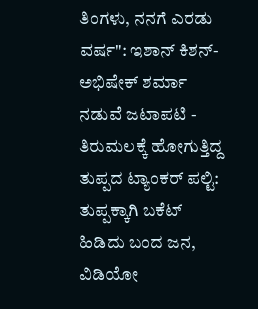ತಿಂಗಳು, ನನಗೆ ಎರಡು ವರ್ಷ": ಇಶಾನ್ ಕಿಶನ್-ಅಭಿಷೇಕ್ ಶರ್ಮಾ ನಡುವೆ ಜಟಾಪಟಿ -
ತಿರುಮಲಕ್ಕೆ ಹೋಗುತ್ತಿದ್ದ ತುಪ್ಪದ ಟ್ಯಾಂಕರ್ ಪಲ್ಟಿ: ತುಪ್ಪಕ್ಕಾಗಿ ಬಕೆಟ್ ಹಿಡಿದು ಬಂದ ಜನ, ವಿಡಿಯೋ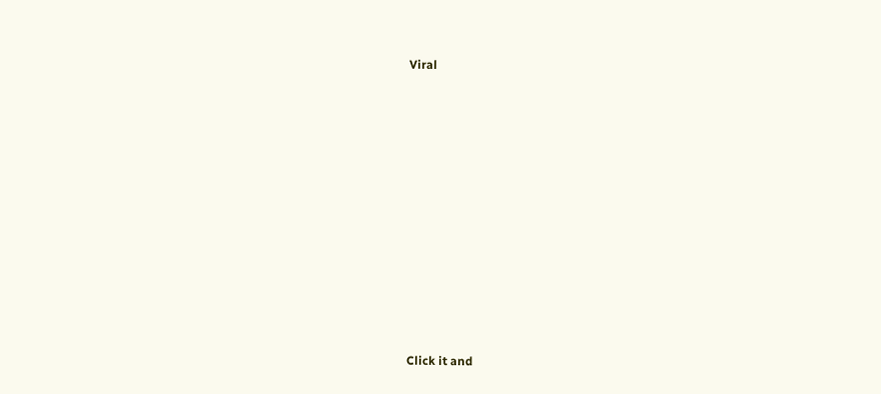Viral












Click it and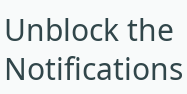Unblock the Notifications